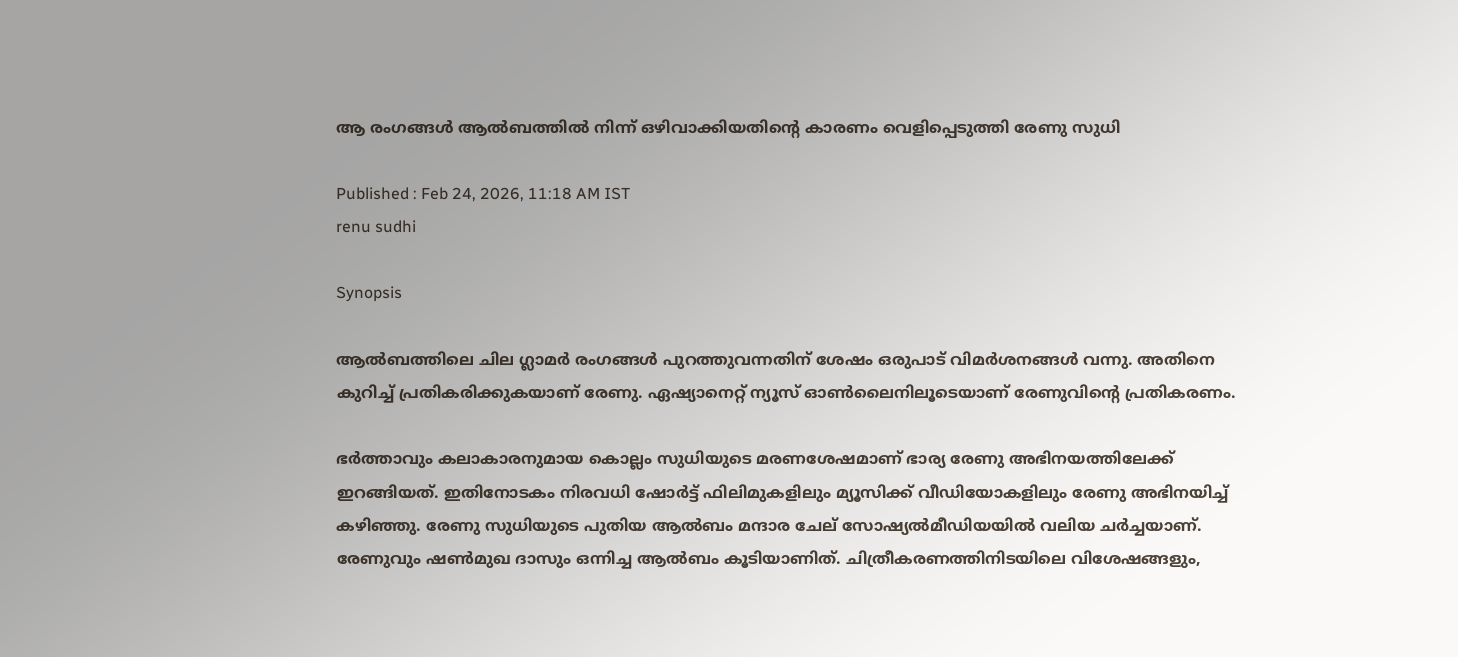ആ രംഗങ്ങള്‍ ആൽബത്തില്‍ നിന്ന് ഒഴിവാക്കിയതിന്‍റെ കാരണം വെളിപ്പെടുത്തി രേണു സുധി

Published : Feb 24, 2026, 11:18 AM IST
renu sudhi

Synopsis

ആല്‍ബത്തിലെ ചില ഗ്ലാമർ രംഗങ്ങൾ പുറത്തുവന്നതിന് ശേഷം ഒരുപാട് വിമർശനങ്ങൾ വന്നു. അതിനെ കുറിച്ച് പ്രതികരിക്കുകയാണ് രേണു. ഏഷ്യാനെറ്റ് ന്യൂസ് ഓണ്‍ലൈനിലൂടെയാണ് രേണുവിന്‍റെ പ്രതികരണം.

ഭർത്താവും കലാകാരനുമായ കൊല്ലം സുധിയുടെ മരണശേഷമാണ് ഭാര്യ രേണു അഭിനയത്തിലേക്ക് ഇറങ്ങിയത്. ഇതിനോടകം നിരവധി ഷോർട്ട് ഫിലിമുകളിലും മ്യൂസിക്ക് വീഡിയോകളിലും രേണു അഭിനയിച്ച് കഴിഞ്ഞു. രേണു സുധിയുടെ പുതിയ ആല്‍ബം മന്ദാര ചേല് സോഷ്യല്‍മീഡിയയില്‍ വലിയ ചര്‍ച്ചയാണ്. രേണുവും ഷണ്‍മുഖ ദാസും ഒന്നിച്ച ആല്‍ബം കൂടിയാണിത്. ചിത്രീകരണത്തിനിടയിലെ വിശേഷങ്ങളും,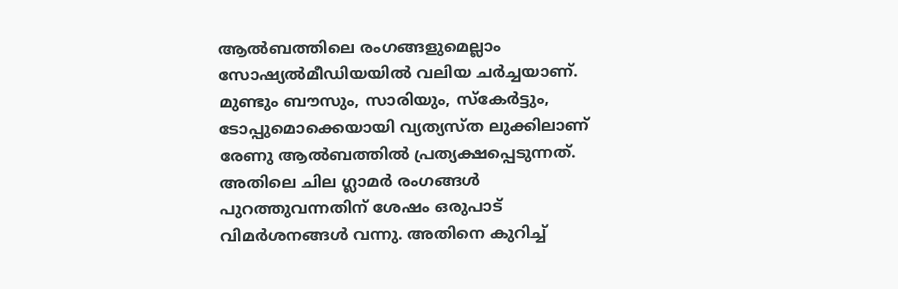ആല്‍ബത്തിലെ രംഗങ്ങളുമെല്ലാം സോഷ്യല്‍മീഡിയയില്‍ വലിയ ചര്‍ച്ചയാണ്. മുണ്ടും ബൗസും, സാരിയും, സ്‌കേര്‍ട്ടും, ടോപ്പുമൊക്കെയായി വ്യത്യസ്ത ലുക്കിലാണ് രേണു ആല്‍ബത്തില്‍ പ്രത്യക്ഷപ്പെടുന്നത്. അതിലെ ചില ഗ്ലാമർ രംഗങ്ങൾ പുറത്തുവന്നതിന് ശേഷം ഒരുപാട് വിമർശനങ്ങൾ വന്നു. അതിനെ കുറിച്ച്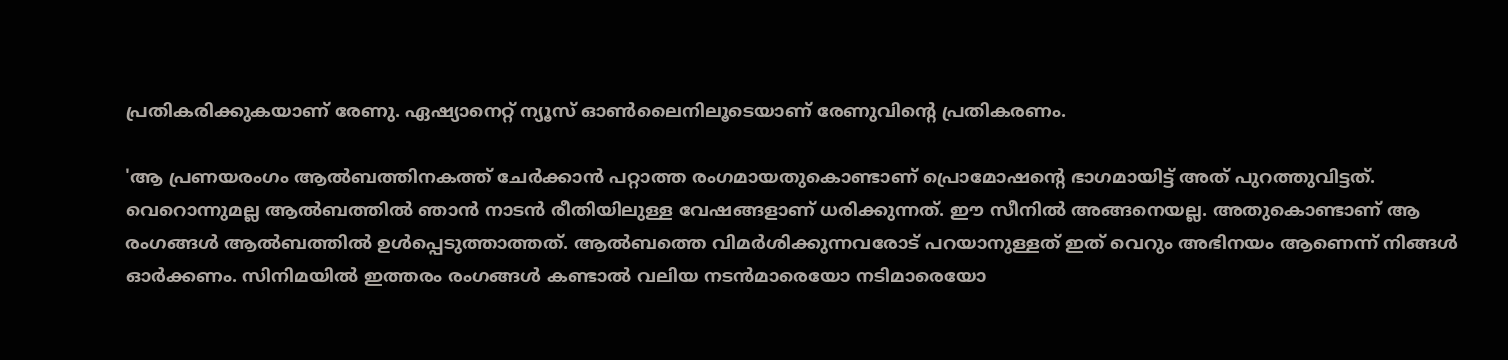പ്രതികരിക്കുകയാണ് രേണു. ഏഷ്യാനെറ്റ് ന്യൂസ് ഓണ്‍ലൈനിലൂടെയാണ് രേണുവിന്‍റെ പ്രതികരണം.

'ആ പ്രണയരംഗം ആൽബത്തിനകത്ത് ചേർക്കാൻ പറ്റാത്ത രംഗമായതുകൊണ്ടാണ് പ്രൊമോഷന്‍റെ ഭാഗമായിട്ട് അത് പുറത്തുവിട്ടത്. വെറൊന്നുമല്ല ആൽബത്തില്‍ ഞാന്‍ നാടൻ രീതിയിലുള്ള വേഷങ്ങളാണ് ധരിക്കുന്നത്. ഈ സീനില്‍ അങ്ങനെയല്ല. അതുകൊണ്ടാണ് ആ രംഗങ്ങള്‍ ആൽബത്തില്‍ ഉള്‍പ്പെടുത്താത്തത്. ആല്‍ബത്തെ വിമര്‍ശിക്കുന്നവരോട് പറയാനുള്ളത് ഇത് വെറും അഭിനയം ആണെന്ന് നിങ്ങള്‍ ഓര്‍ക്കണം. സിനിമയില്‍ ഇത്തരം രംഗങ്ങള്‍ കണ്ടാല്‍ വലിയ നടന്‍മാരെയോ നടിമാരെയോ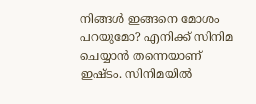നിങ്ങള്‍ ഇങ്ങനെ മോശം പറയുമോ? എനിക്ക് സിനിമ ചെയ്യാന്‍ തന്നെയാണ് ഇഷ്ടം. സിനിമയില്‍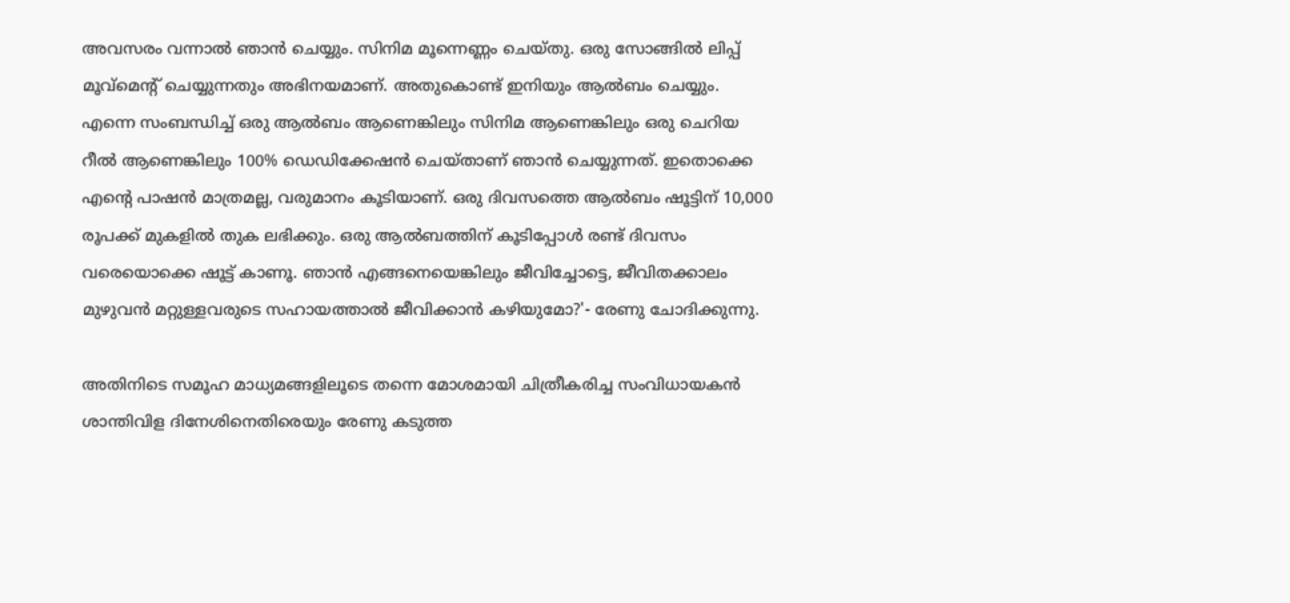അവസരം വന്നാല്‍ ഞാൻ ചെയ്യും. സിനിമ മൂന്നെണ്ണം ചെയ്തു. ഒരു സോങ്ങിൽ ലിപ്പ് മൂവ്മെന്റ് ചെയ്യുന്നതും അഭിനയമാണ്. അതുകൊണ്ട് ഇനിയും ആല്‍ബം ചെയ്യും. എന്നെ സംബന്ധിച്ച് ഒരു ആൽബം ആണെങ്കിലും സിനിമ ആണെങ്കിലും ഒരു ചെറിയ റീൽ ആണെങ്കിലും 100% ഡെഡിക്കേഷൻ ചെയ്താണ് ഞാൻ ചെയ്യുന്നത്. ഇതൊക്കെ എന്‍റെ പാഷന്‍ മാത്രമല്ല, വരുമാനം കൂടിയാണ്. ഒരു ദിവസത്തെ ആല്‍ബം ഷൂട്ടിന് 10,000 രൂപക്ക് മുകളില്‍ തുക ലഭിക്കും. ഒരു ആല്‍ബത്തിന് കൂടിപ്പോള്‍ രണ്ട് ദിവസം വരെയൊക്കെ ഷൂട്ട് കാണൂ. ഞാന്‍ എങ്ങനെയെങ്കിലും ജീവിച്ചോട്ടെ, ജീവിതക്കാലം മുഴുവന്‍ മറ്റുള്ളവരുടെ സഹായത്താല്‍ ജീവിക്കാന്‍ കഴിയുമോ?'- രേണു ചോദിക്കുന്നു.

അതിനിടെ സമൂഹ മാധ്യമങ്ങളിലൂടെ തന്നെ മോശമായി ചിത്രീകരിച്ച സംവിധായകൻ ശാന്തിവിള ദിനേശിനെതിരെയും രേണു കടുത്ത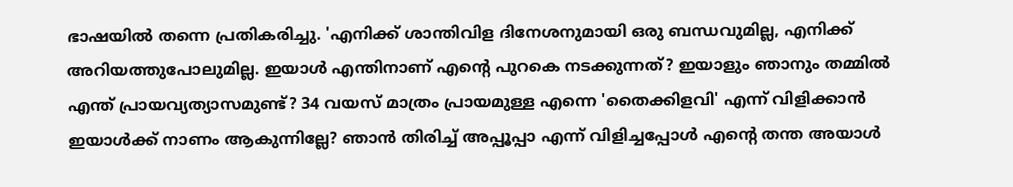ഭാഷയില്‍ തന്നെ പ്രതികരിച്ചു. 'എനിക്ക് ശാന്തിവിള ദിനേശനുമായി ഒരു ബന്ധവുമില്ല, എനിക്ക് അറിയത്തുപോലുമില്ല. ഇയാൾ എന്തിനാണ് എന്റെ പുറകെ നടക്കുന്നത്? ഇയാളും ഞാനും തമ്മിൽ എന്ത് പ്രായവ്യത്യാസമുണ്ട്? 34 വയസ് മാത്രം പ്രായമുള്ള എന്നെ 'തൈക്കിളവി' എന്ന് വിളിക്കാൻ ഇയാള്‍ക്ക് നാണം ആകുന്നില്ലേ? ഞാന്‍ തിരിച്ച് അപ്പൂപ്പാ എന്ന് വിളിച്ചപ്പോള്‍ എന്‍റെ തന്ത അയാള്‍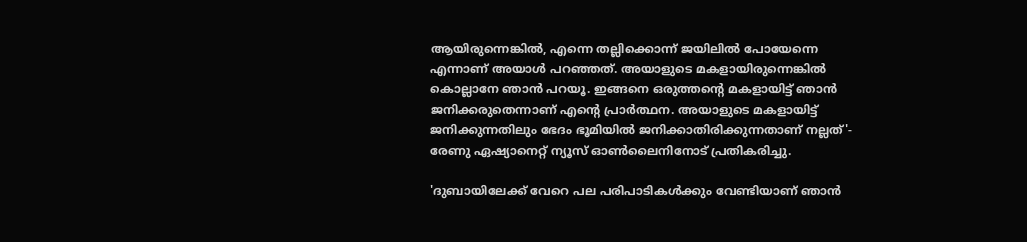ആയിരുന്നെങ്കില്‍, എന്നെ തല്ലിക്കൊന്ന് ജയിലിൽ പോയേന്നെ എന്നാണ് അയാള്‍ പറഞ്ഞത്. അയാളുടെ മകളായിരുന്നെങ്കിൽ കൊല്ലാനേ ഞാൻ പറയൂ. ഇങ്ങനെ ഒരുത്തന്‍റെ മകളായിട്ട് ഞാൻ ജനിക്കരുതെന്നാണ് എന്‍റെ പ്രാർത്ഥന. അയാളുടെ മകളായിട്ട് ജനിക്കുന്നതിലും ഭേദം ഭൂമിയിൽ ജനിക്കാതിരിക്കുന്നതാണ് നല്ലത്'- രേണു ഏഷ്യാനെറ്റ് ന്യൂസ് ഓണ്‍ലൈനിനോട് പ്രതികരിച്ചു.

'ദുബായിലേക്ക് വേറെ പല പരിപാടികള്‍ക്കും വേണ്ടിയാണ് ഞാന്‍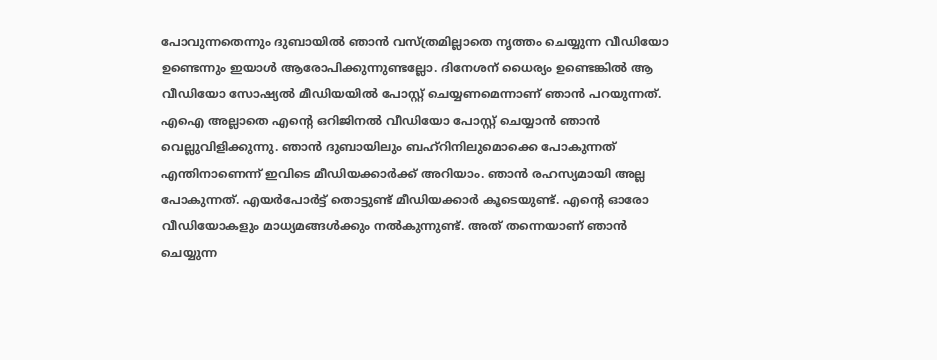പോവുന്നതെന്നും ദുബായിൽ ഞാന്‍ വസ്ത്രമില്ലാതെ നൃത്തം ചെയ്യുന്ന വീഡിയോ ഉണ്ടെന്നും ഇയാള്‍ ആരോപിക്കുന്നുണ്ടല്ലോ. ദിനേശന് ധൈര്യം ഉണ്ടെങ്കിൽ ആ വീഡിയോ സോഷ്യൽ മീഡിയയിൽ പോസ്റ്റ് ചെയ്യണമെന്നാണ് ഞാന്‍ പറയുന്നത്. എഐ അല്ലാതെ എന്റെ ഒറിജിനൽ വീഡിയോ പോസ്റ്റ് ചെയ്യാന്‍ ഞാന്‍ വെല്ലുവിളിക്കുന്നു. ഞാന്‍ ദുബായിലും ബഹ്റിനിലുമൊക്കെ പോകുന്നത് എന്തിനാണെന്ന് ഇവിടെ മീഡിയക്കാര്‍ക്ക് അറിയാം. ഞാന്‍ രഹസ്യമായി അല്ല പോകുന്നത്. എയർപോർട്ട് തൊട്ടുണ്ട് മീഡിയക്കാർ കൂടെയുണ്ട്. എന്റെ ഓരോ വീഡിയോകളും മാധ്യമങ്ങള്‍ക്കും നല്‍കുന്നുണ്ട്. അത് തന്നെയാണ് ഞാന്‍ ചെയ്യുന്ന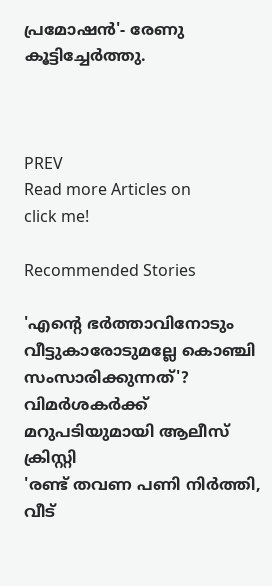പ്രമോഷന്‍'- രേണു കൂട്ടിച്ചേര്‍ത്തു.



PREV
Read more Articles on
click me!

Recommended Stories

'എന്‍റെ ഭർത്താവിനോടും വീട്ടുകാരോടുമല്ലേ കൊഞ്ചി സംസാരിക്കുന്നത്'? വിമർശകർക്ക് മറുപടിയുമായി ആലീസ് ക്രിസ്റ്റി
'രണ്ട് തവണ പണി നിർത്തി, വീട്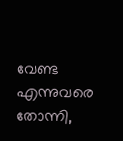വേണ്ട എന്നുവരെ തോന്നി,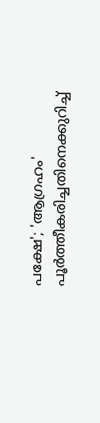പക്ഷേ'; 'ആഗ്രഹം' പൂർത്തീകരിച്ചതിനെക്കുറിച്ച്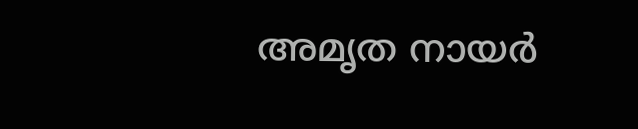അമൃത നായർ